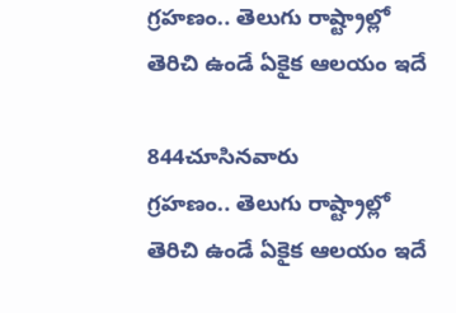గ్రహణం.. తెలుగు రాష్ట్రాల్లో తెరిచి ఉండే ఏకైక ఆలయం ఇదే

844చూసినవారు
గ్రహణం.. తెలుగు రాష్ట్రాల్లో తెరిచి ఉండే ఏకైక ఆలయం ఇదే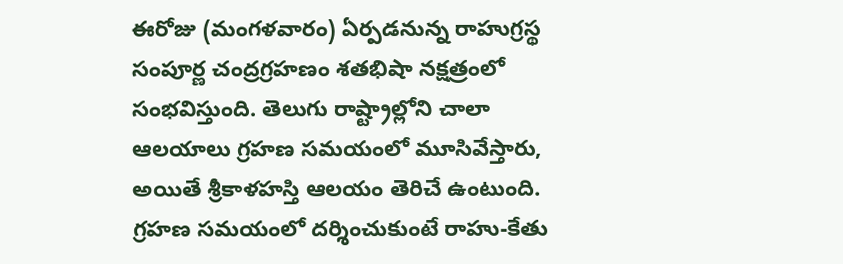ఈరోజు (మంగళవారం) ఏర్పడనున్న రాహుగ్రస్థ సంపూర్ణ చంద్రగ్రహణం శతభిషా నక్షత్రంలో సంభవిస్తుంది. తెలుగు రాష్ట్రాల్లోని చాలా ఆలయాలు గ్రహణ సమయంలో మూసివేస్తారు, అయితే శ్రీకాళహస్తి ఆలయం తెరిచే ఉంటుంది. గ్రహణ సమయంలో దర్శించుకుంటే రాహు-కేతు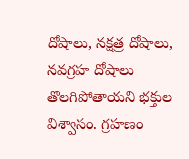దోషాలు, నక్షత్ర దోషాలు, నవగ్రహ దోషాలు తొలగిపోతాయని భక్తుల విశ్వాసం. గ్రహణం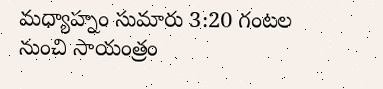మధ్యాహ్నం సుమారు 3:20 గంటల నుంచి సాయంత్రం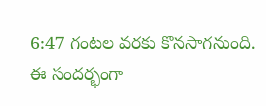6:47 గంటల వరకు కొనసాగనుంది. ఈ సందర్భంగా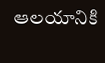ఆలయానికి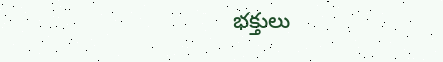భక్తులు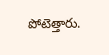పోటెత్తారు.